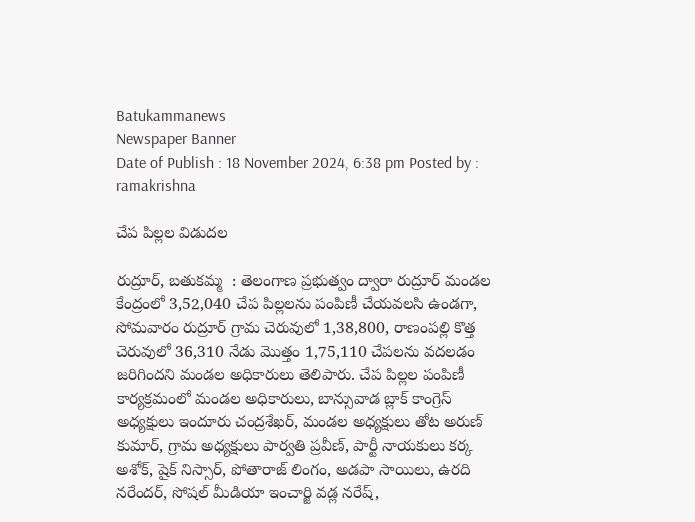Batukammanews
Newspaper Banner
Date of Publish : 18 November 2024, 6:38 pm Posted by : ramakrishna

చేప పిల్లల విడుదల

రుద్రూర్, బతుకమ్మ  : తెలంగాణ ప్రభుత్వం ద్వారా రుద్రూర్ మండల కేంద్రంలో 3,52,040 చేప పిల్లలను పంపిణీ చేయవలసి ఉండగా, సోమవారం రుద్రూర్ గ్రామ చెరువులో 1,38,800, రాణంపల్లి కొత్త చెరువులో 36,310 నేడు మొత్తం 1,75,110 చేపలను వదలడం జరిగిందని మండల అధికారులు తెలిపారు. చేప పిల్లల పంపిణీ కార్యక్రమంలో మండల అధికారులు, బాన్సువాడ బ్లాక్ కాంగ్రెస్ అధ్యక్షులు ఇందూరు చంద్రశేఖర్, మండల అధ్యక్షులు తోట అరుణ్ కుమార్, గ్రామ అధ్యక్షులు పార్వతి ప్రవీణ్, పార్టీ నాయకులు కర్క అశోక్, షైక్ నిస్సార్, పోతారాజ్ లింగం, అడపా సాయిలు, ఉరది నరేందర్, సోషల్ మీడియా ఇంచార్జి వడ్ల నరేష్,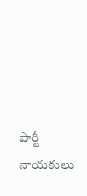పార్టీ నాయకులు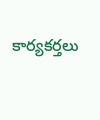కార్యకర్తలు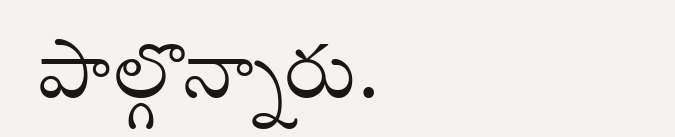పాల్గొన్నారు.